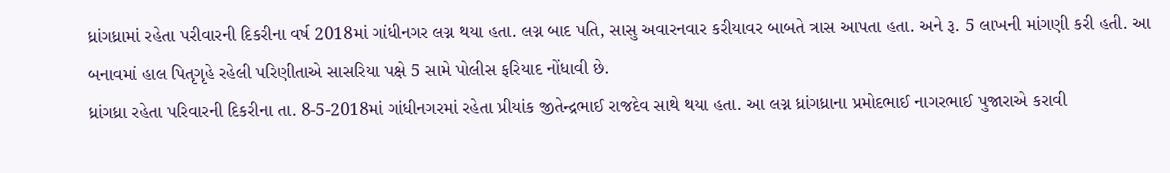ધ્રાંગધ્રામાં રહેતા પરીવારની દિકરીના વર્ષ 2018માં ગાંધીનગર લગ્ન થયા હતા. લગ્ન બાદ પતિ, સાસુ અવારનવાર કરીયાવર બાબતે ત્રાસ આપતા હતા. અને રૂ. 5 લાખની માંગણી કરી હતી. આ બનાવમાં હાલ પિતૃગૃહે રહેલી પરિણીતાએ સાસરિયા પક્ષે 5 સામે પોલીસ ફરિયાદ નોંધાવી છે.
ધ્રાંગધ્રા રહેતા પરિવારની દિકરીના તા. 8-5-2018માં ગાંધીનગરમાં રહેતા પ્રીયાંક જીતેન્દ્રભાઈ રાજદેવ સાથે થયા હતા. આ લગ્ન ધ્રાંગધ્રાના પ્રમોદભાઈ નાગરભાઈ પુજારાએ કરાવી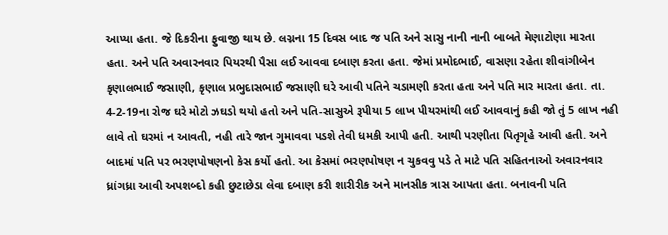આપ્યા હતા. જે દિકરીના ફુવાજી થાય છે. લગ્નના 15 દિવસ બાદ જ પતિ અને સાસુ નાની નાની બાબતે મેણાટોણા મારતા હતા. અને પતિ અવારનવાર પિયરથી પૈસા લઈ આવવા દબાણ કરતા હતા. જેમાં પ્રમોદભાઈ, વાસણા રહેતા શીવાંગીબેન કૃણાલભાઈ જસાણી, કૃણાલ પ્રભુદાસભાઈ જસાણી ઘરે આવી પતિને ચડામણી કરતા હતા અને પતિ માર મારતા હતા. તા. 4-2-19ના રોજ ઘરે મોટો ઝઘડો થયો હતો અને પતિ-સાસુએ રૂપીયા 5 લાખ પીયરમાંથી લઈ આવવાનું કહી જો તું 5 લાખ નહી લાવે તો ઘરમાં ન આવતી, નહી તારે જાન ગુમાવવા પડશે તેવી ધમકી આપી હતી. આથી પરણીતા પિતૃગૃહે આવી હતી. અને બાદમાં પતિ પર ભરણપોષણનો કેસ કર્યો હતો. આ કેસમાં ભરણપોષણ ન ચુકવવુ પડે તે માટે પતિ સહિતનાઓ અવારનવાર ધ્રાંગધ્રા આવી અપશબ્દો કહી છુટાછેડા લેવા દબાણ કરી શારીરીક અને માનસીક ત્રાસ આપતા હતા. બનાવની પતિ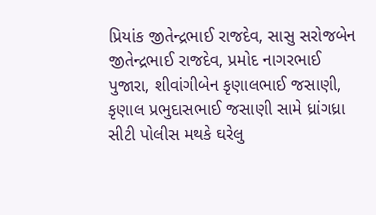પ્રિયાંક જીતેન્દ્રભાઈ રાજદેવ, સાસુ સરોજબેન જીતેન્દ્રભાઈ રાજદેવ, પ્રમોદ નાગરભાઈ પુજારા, શીવાંગીબેન કૃણાલભાઈ જસાણી, કૃણાલ પ્રભુદાસભાઈ જસાણી સામે ધ્રાંગધ્રા સીટી પોલીસ મથકે ઘરેલુ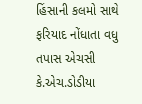હિંસાની કલમો સાથે ફરિયાદ નોંધાતા વધુ તપાસ એચસી કે.એચ.ડોડીયા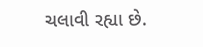ચલાવી રહ્યા છે.